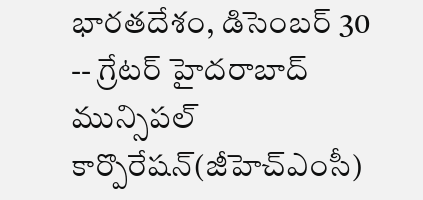భారతదేశం, డిసెంబర్ 30 -- గ్రేటర్ హైదరాబాద్ మున్సిపల్ కార్పొరేషన్(జీహెచ్ఎంసీ)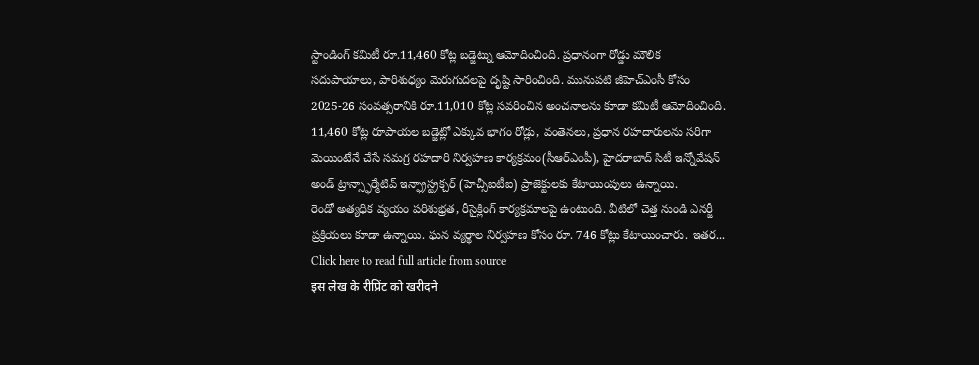స్టాండింగ్ కమిటీ రూ.11,460 కోట్ల బడ్జెట్ను ఆమోదించింది. ప్రధానంగా రోడ్డు మౌలిక సదుపాయాలు, పారిశుధ్యం మెరుగుదలపై దృష్టి సారించింది. మునుపటి జీహెచ్ఎంసీ కోసం 2025-26 సంవత్సరానికి రూ.11,010 కోట్ల సవరించిన అంచనాలను కూడా కమిటీ ఆమోదించింది.
11,460 కోట్ల రూపాయల బడ్జెట్లో ఎక్కువ భాగం రోడ్లు, వంతెనలు, ప్రధాన రహదారులను సరిగా మెయింటేనే చేసే సమగ్ర రహదారి నిర్వహణ కార్యక్రమం(సీఆర్ఎంపీ), హైదరాబాద్ సిటీ ఇన్నోవేషన్ అండ్ ట్రాన్స్ఫార్మేటివ్ ఇన్ఫ్రాస్ట్రక్చర్ (హెచ్సీఐటీఐ) ప్రాజెక్టులకు కేటాయింపులు ఉన్నాయి.
రెండో అత్యధిక వ్యయం పరిశుభ్రత, రీసైక్లింగ్ కార్యక్రమాలపై ఉంటుంది. వీటిలో చెత్త నుండి ఎనర్జీ ప్రక్రియలు కూడా ఉన్నాయి. ఘన వ్యర్థాల నిర్వహణ కోసం రూ. 746 కోట్లు కేటాయించారు. ఇతర...
Click here to read full article from source
इस लेख के रीप्रिंट को खरीदने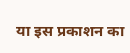या इस प्रकाशन का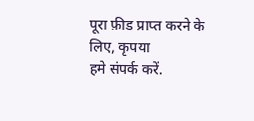पूरा फ़ीड प्राप्त करने के लिए, कृपया
हमे संपर्क करें.